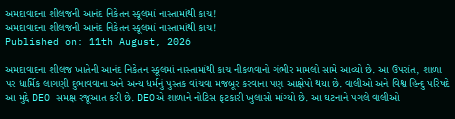અમદાવાદના શીલજની આનંદ નિકેતન સ્કૂલમાં નાસ્તામાંથી કાચ!
અમદાવાદના શીલજની આનંદ નિકેતન સ્કૂલમાં નાસ્તામાંથી કાચ!
Published on: 11th August, 2026

અમદાવાદના શીલજ ખાતેની આનંદ નિકેતન સ્કૂલમાં નાસ્તામાંથી કાચ નીકળવાનો ગંભીર મામલો સામે આવ્યો છે. આ ઉપરાંત, શાળા પર ધાર્મિક લાગણી દુભાવવાના અને અન્ય ધર્મનું પુસ્તક વાંચવા મજબૂર કરવાના પણ આક્ષેપો થયા છે. વાલીઓ અને વિશ્વ હિન્દુ પરિષદે આ મુદ્દે DEO સમક્ષ રજૂઆત કરી છે. DEOએ શાળાને નોટિસ ફટકારી ખુલાસો માંગ્યો છે. આ ઘટનાને પગલે વાલીઓ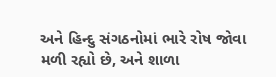અને હિન્દુ સંગઠનોમાં ભારે રોષ જોવા મળી રહ્યો છે, અને શાળા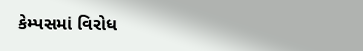કેમ્પસમાં વિરોધ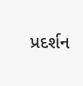પ્રદર્શન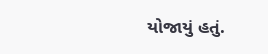યોજાયું હતું.